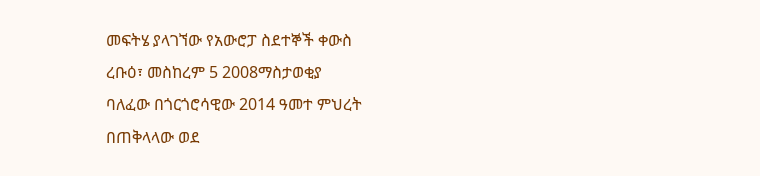መፍትሄ ያላገኘው የአውሮፓ ስደተኞች ቀውስ
ረቡዕ፣ መስከረም 5 2008ማስታወቂያ
ባለፈው በጎርጎሮሳዊው 2014 ዓመተ ምህረት በጠቅላላው ወደ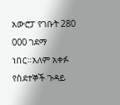አውሮፓ የገቡት 280 000 ገደማ ነበር።አለም አቀፉ የስደተኞች ጉዳይ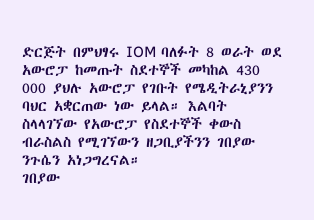ድርጅት በምህፃሩ IOM ባለፉት 8 ወራት ወደ አውሮፓ ከመጡት ስደተኞች መካከል 430 000 ያህሉ አውሮፓ የገቡት የሜዲትራኒያንን ባህር አቋርጠው ነው ይላል። እልባት ስላላገኘው የአውሮፓ የስደተኞች ቀውስ ብራስልስ የሚገኘውን ዘጋቢያችንን ገበያው ንጉሴን አነጋግረናል።
ገበያው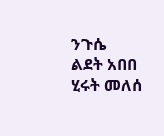ንጉሴ
ልደት አበበ
ሂሩት መለሰ